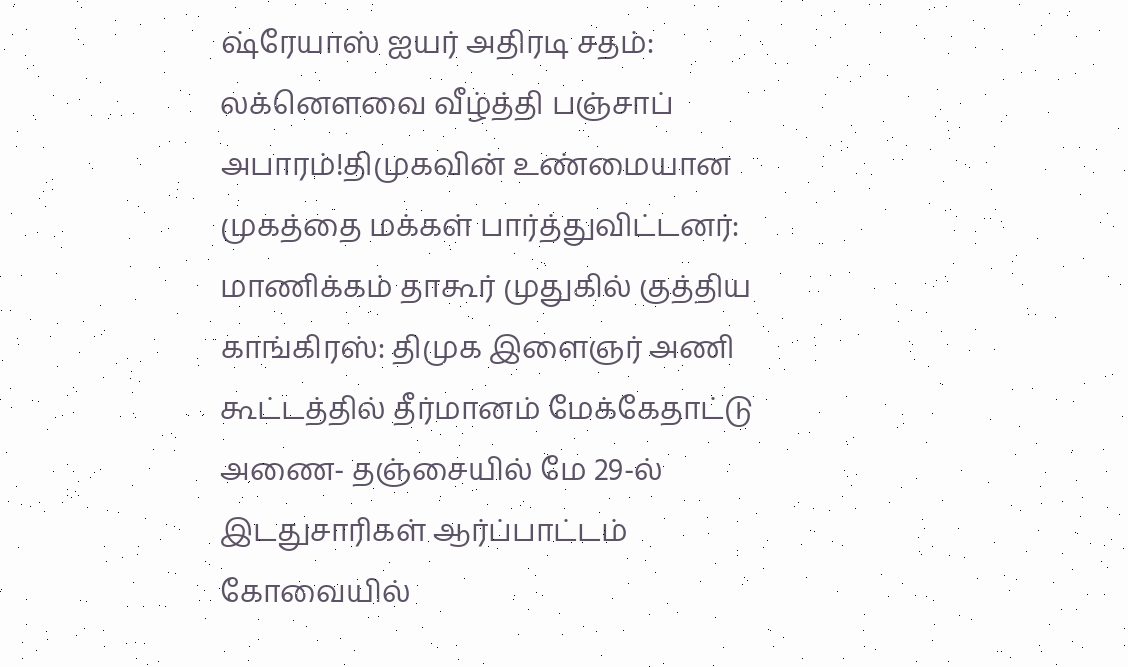ஷ்ரேயாஸ் ஐயர் அதிரடி சதம்: லக்னௌவை வீழ்த்தி பஞ்சாப் அபாரம்!திமுகவின் உண்மையான முகத்தை மக்கள் பார்த்துவிட்டனர்: மாணிக்கம் தாகூர் முதுகில் குத்திய காங்கிரஸ்: திமுக இளைஞர் அணி கூட்டத்தில் தீர்மானம் மேக்கேதாட்டு அணை- தஞ்சையில் மே 29-ல் இடதுசாரிகள் ஆர்ப்பாட்டம் கோவையில்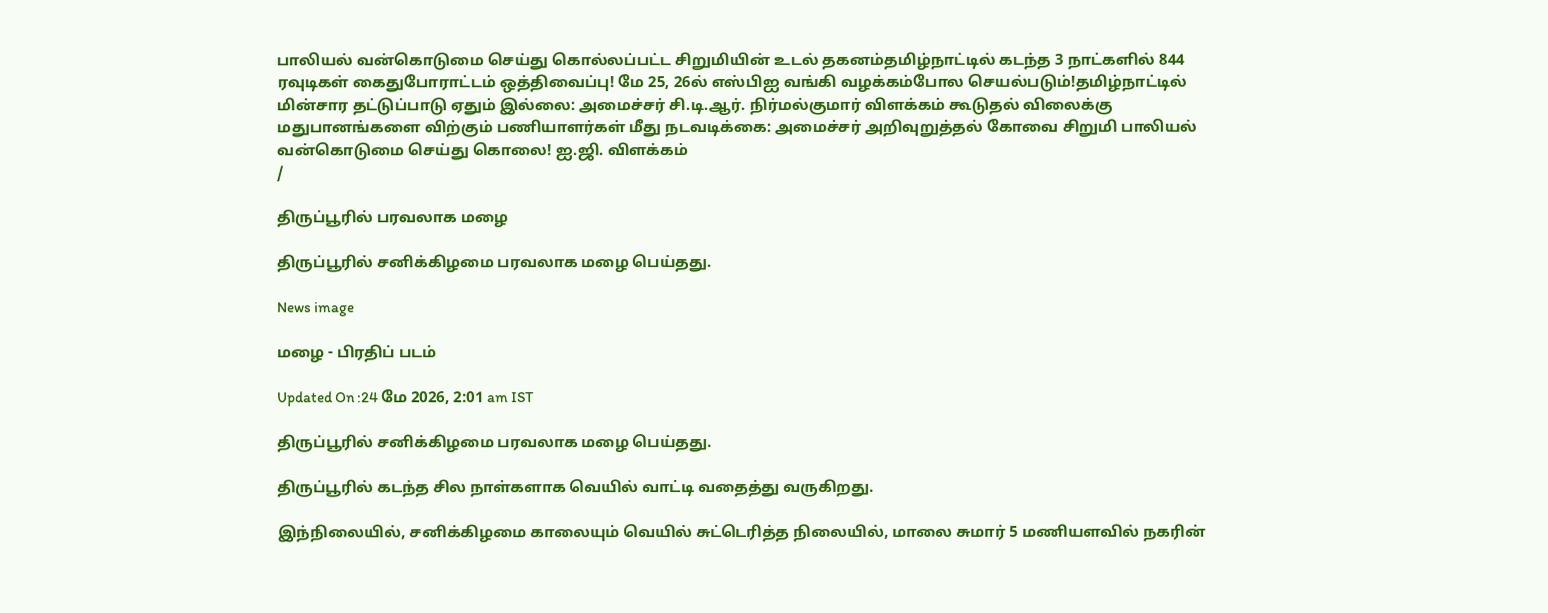பாலியல் வன்கொடுமை செய்து கொல்லப்பட்ட சிறுமியின் உடல் தகனம்தமிழ்நாட்டில் கடந்த 3 நாட்களில் 844 ரவுடிகள் கைதுபோராட்டம் ஒத்திவைப்பு! மே 25, 26ல் எஸ்பிஐ வங்கி வழக்கம்போல செயல்படும்!தமிழ்நாட்டில் மின்சார தட்டுப்பாடு ஏதும் இல்லை: அமைச்சர் சி.டி.ஆர். நிர்மல்குமார் விளக்கம் கூடுதல் விலைக்கு மதுபானங்களை விற்கும் பணியாளர்கள் மீது நடவடிக்கை: அமைச்சர் அறிவுறுத்தல் கோவை சிறுமி பாலியல் வன்கொடுமை செய்து கொலை! ஐ.ஜி. விளக்கம்
/

திருப்பூரில் பரவலாக மழை

திருப்பூரில் சனிக்கிழமை பரவலாக மழை பெய்தது.

News image

மழை - பிரதிப் படம்

Updated On :24 மே 2026, 2:01 am IST

திருப்பூரில் சனிக்கிழமை பரவலாக மழை பெய்தது.

திருப்பூரில் கடந்த சில நாள்களாக வெயில் வாட்டி வதைத்து வருகிறது.

இந்நிலையில், சனிக்கிழமை காலையும் வெயில் சுட்டெரித்த நிலையில், மாலை சுமார் 5 மணியளவில் நகரின்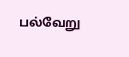பல்வேறு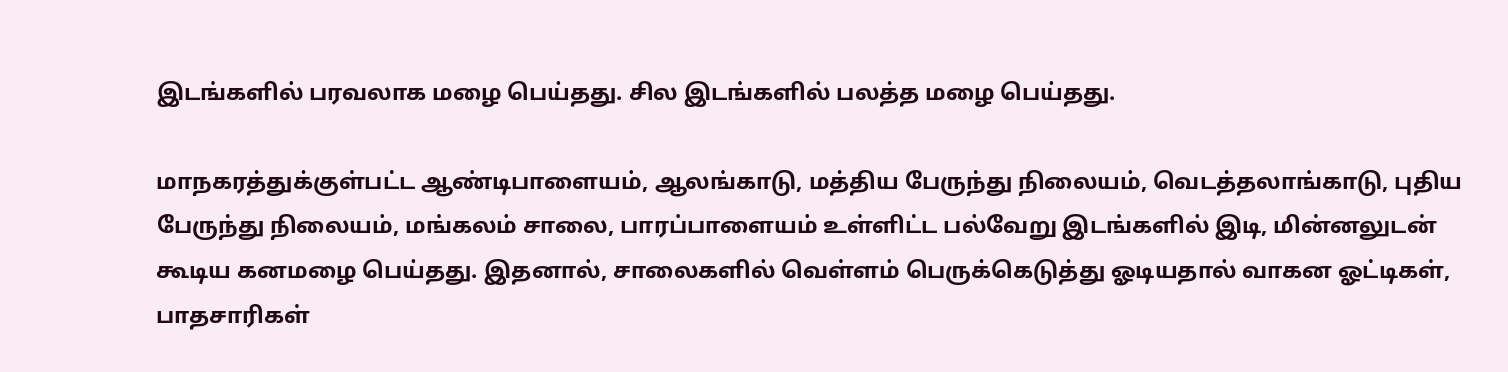இடங்களில் பரவலாக மழை பெய்தது. சில இடங்களில் பலத்த மழை பெய்தது.

மாநகரத்துக்குள்பட்ட ஆண்டிபாளையம், ஆலங்காடு, மத்திய பேருந்து நிலையம், வெடத்தலாங்காடு, புதிய பேருந்து நிலையம், மங்கலம் சாலை, பாரப்பாளையம் உள்ளிட்ட பல்வேறு இடங்களில் இடி, மின்னலுடன் கூடிய கனமழை பெய்தது. இதனால், சாலைகளில் வெள்ளம் பெருக்கெடுத்து ஓடியதால் வாகன ஓட்டிகள், பாதசாரிகள்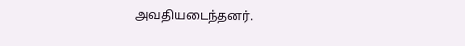அவதியடைந்தனர்.